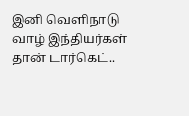இனி வெளிநாடு வாழ் இந்தியர்கள் தான் டார்கெட்..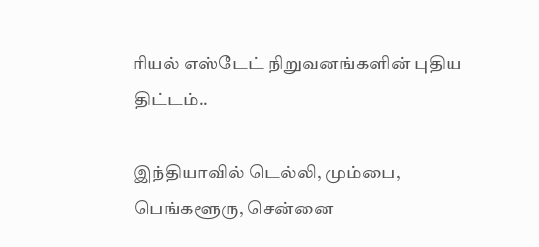ரியல் எஸ்டேட் நிறுவனங்களின் புதிய திட்டம்..

இந்தியாவில் டெல்லி, மும்பை, பெங்களூரு, சென்னை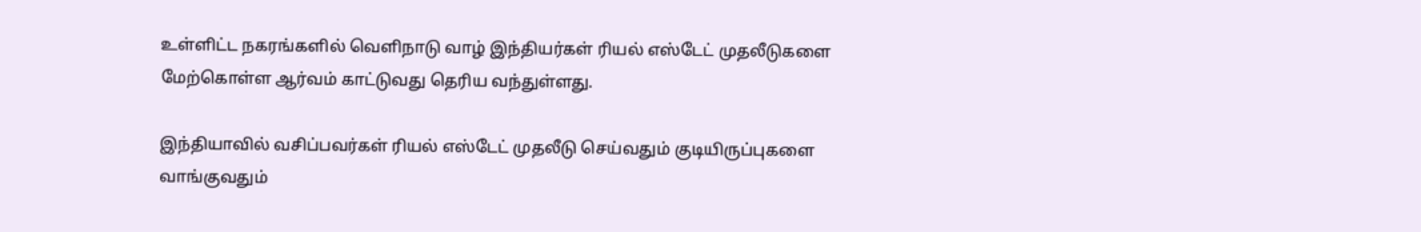உள்ளிட்ட நகரங்களில் வெளிநாடு வாழ் இந்தியர்கள் ரியல் எஸ்டேட் முதலீடுகளை மேற்கொள்ள ஆர்வம் காட்டுவது தெரிய வந்துள்ளது.

இந்தியாவில் வசிப்பவர்கள் ரியல் எஸ்டேட் முதலீடு செய்வதும் குடியிருப்புகளை வாங்குவதும்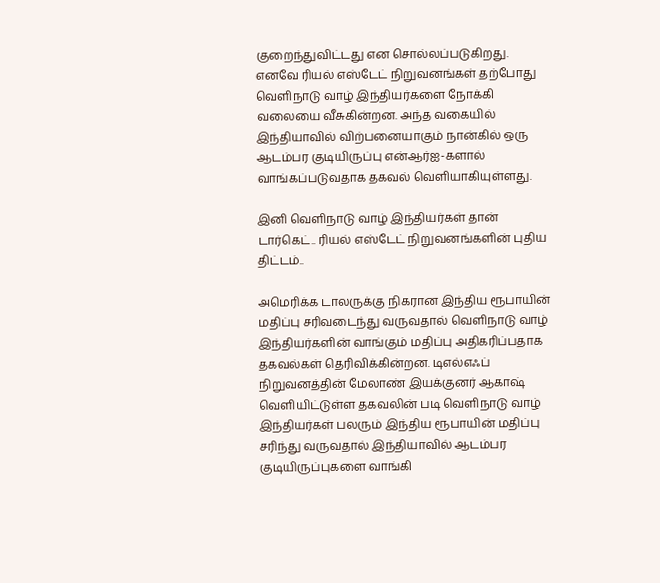குறைந்துவிட்டது என சொல்லப்படுகிறது. எனவே ரியல் எஸ்டேட் நிறுவனங்கள் தற்போது வெளிநாடு வாழ் இந்தியர்களை நோக்கி வலையை வீசுகின்றன. அந்த வகையில் இந்தியாவில் விற்பனையாகும் நான்கில் ஒரு ஆடம்பர குடியிருப்பு என்ஆர்ஐ-களால் வாங்கப்படுவதாக தகவல் வெளியாகியுள்ளது.

இனி வெளிநாடு வாழ் இந்தியர்கள் தான் டார்கெட்.. ரியல் எஸ்டேட் நிறுவனங்களின் புதிய திட்டம்..

அமெரிக்க டாலருக்கு நிகரான இந்திய ரூபாயின் மதிப்பு சரிவடைந்து வருவதால் வெளிநாடு வாழ் இந்தியர்களின் வாங்கும் மதிப்பு அதிகரிப்பதாக தகவல்கள் தெரிவிக்கின்றன. டிஎல்எஃப் நிறுவனத்தின் மேலாண் இயக்குனர் ஆகாஷ் வெளியிட்டுள்ள தகவலின் படி வெளிநாடு வாழ் இந்தியர்கள் பலரும் இந்திய ரூபாயின் மதிப்பு சரிந்து வருவதால் இந்தியாவில் ஆடம்பர குடியிருப்புகளை வாங்கி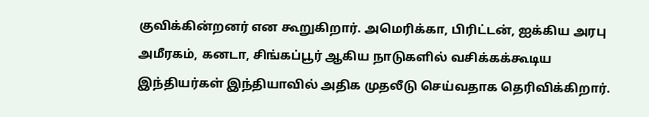குவிக்கின்றனர் என கூறுகிறார். அமெரிக்கா, பிரிட்டன், ஐக்கிய அரபு அமீரகம், கனடா, சிங்கப்பூர் ஆகிய நாடுகளில் வசிக்கக்கூடிய இந்தியர்கள் இந்தியாவில் அதிக முதலீடு செய்வதாக தெரிவிக்கிறார்.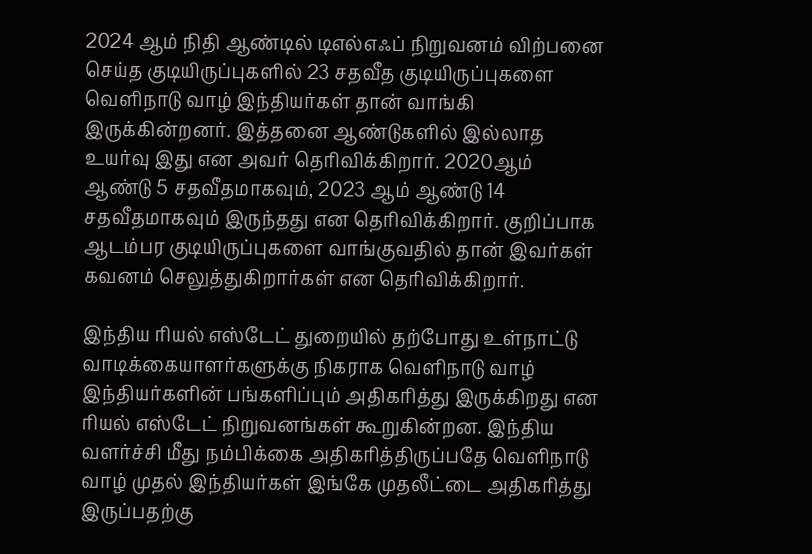2024 ஆம் நிதி ஆண்டில் டிஎல்எஃப் நிறுவனம் விற்பனை செய்த குடியிருப்புகளில் 23 சதவீத குடியிருப்புகளை வெளிநாடு வாழ் இந்தியர்கள் தான் வாங்கி இருக்கின்றனர். இத்தனை ஆண்டுகளில் இல்லாத உயர்வு இது என அவர் தெரிவிக்கிறார். 2020ஆம் ஆண்டு 5 சதவீதமாகவும், 2023 ஆம் ஆண்டு 14 சதவீதமாகவும் இருந்தது என தெரிவிக்கிறார். குறிப்பாக ஆடம்பர குடியிருப்புகளை வாங்குவதில் தான் இவர்கள் கவனம் செலுத்துகிறார்கள் என தெரிவிக்கிறார்.

இந்திய ரியல் எஸ்டேட் துறையில் தற்போது உள்நாட்டு வாடிக்கையாளர்களுக்கு நிகராக வெளிநாடு வாழ் இந்தியர்களின் பங்களிப்பும் அதிகரித்து இருக்கிறது என ரியல் எஸ்டேட் நிறுவனங்கள் கூறுகின்றன. இந்திய வளர்ச்சி மீது நம்பிக்கை அதிகரித்திருப்பதே வெளிநாடு வாழ் முதல் இந்தியர்கள் இங்கே முதலீட்டை அதிகரித்து இருப்பதற்கு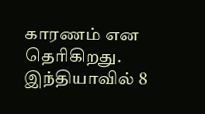காரணம் என தெரிகிறது. இந்தியாவில் 8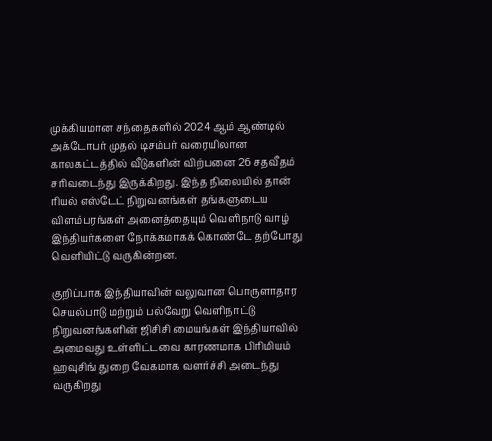முக்கியமான சந்தைகளில் 2024 ஆம் ஆண்டில் அக்டோபர் முதல் டிசம்பர் வரையிலான காலகட்டத்தில் வீடுகளின் விற்பனை 26 சதவீதம் சரிவடைந்து இருக்கிறது. இந்த நிலையில் தான் ரியல் எஸ்டேட் நிறுவனங்கள் தங்களுடைய விளம்பரங்கள் அனைத்தையும் வெளிநாடு வாழ் இந்தியர்களை நோக்கமாகக் கொண்டே தற்போது வெளியிட்டு வருகின்றன.

குறிப்பாக இந்தியாவின் வலுவான பொருளாதார செயல்பாடு மற்றும் பல்வேறு வெளிநாட்டு நிறுவனங்களின் ஜிசிசி மையங்கள் இந்தியாவில் அமைவது உள்ளிட்டவை காரணமாக பிரிமியம் ஹவுசிங் துறை வேகமாக வளர்ச்சி அடைந்து வருகிறது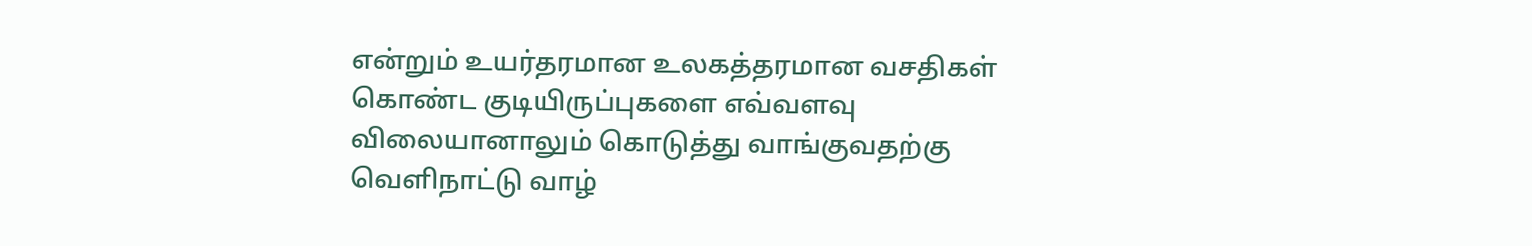என்றும் உயர்தரமான உலகத்தரமான வசதிகள் கொண்ட குடியிருப்புகளை எவ்வளவு விலையானாலும் கொடுத்து வாங்குவதற்கு வெளிநாட்டு வாழ்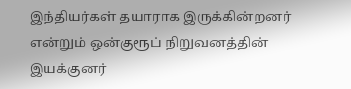இந்தியர்கள் தயாராக இருக்கின்றனர் என்றும் ஒன்குரூப் நிறுவனத்தின் இயக்குனர்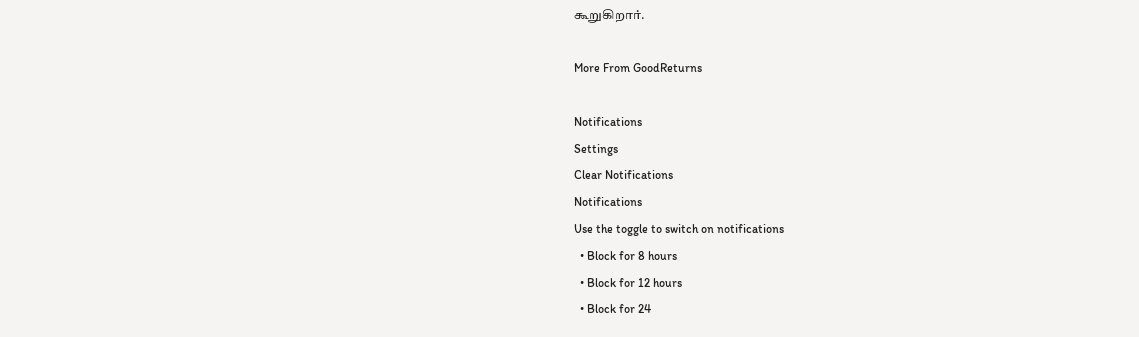கூறுகிறார்.

More From GoodReturns

Notifications
Settings
Clear Notifications
Notifications
Use the toggle to switch on notifications
  • Block for 8 hours
  • Block for 12 hours
  • Block for 24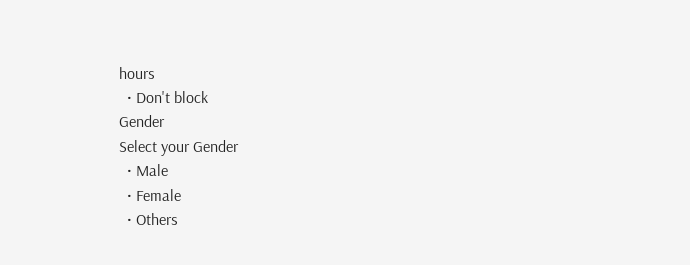hours
  • Don't block
Gender
Select your Gender
  • Male
  • Female
  • Others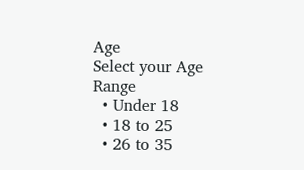Age
Select your Age Range
  • Under 18
  • 18 to 25
  • 26 to 35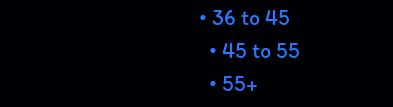• 36 to 45
  • 45 to 55
  • 55+